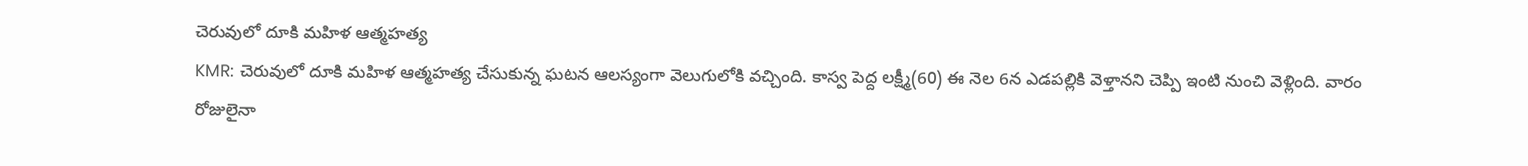చెరువులో దూకి మహిళ ఆత్మహత్య
KMR: చెరువులో దూకి మహిళ ఆత్మహత్య చేసుకున్న ఘటన ఆలస్యంగా వెలుగులోకి వచ్చింది. కాస్వ పెద్ద లక్ష్మీ(60) ఈ నెల 6న ఎడపల్లికి వెళ్తానని చెప్పి ఇంటి నుంచి వెళ్లింది. వారం రోజులైనా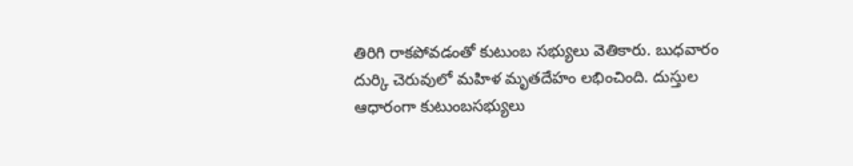తిరిగి రాకపోవడంతో కుటుంబ సభ్యులు వెతికారు. బుధవారం దుర్కి చెరువులో మహిళ మృతదేహం లభించింది. దుస్తుల ఆధారంగా కుటుంబసభ్యులు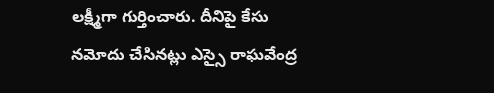లక్ష్మీగా గుర్తించారు. దీనిపై కేసు నమోదు చేసినట్లు ఎస్సై రాఘవేంద్ర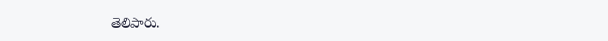తెలిపారు.